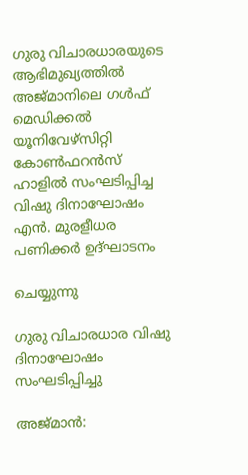ഗുരു വിചാരധാരയുടെ ആഭിമുഖ്യത്തിൽ അജ്‌മാനിലെ ഗൾഫ് മെഡിക്കൽ യൂനിവേഴ്സിറ്റി കോൺഫറൻസ് ഹാളിൽ സംഘടിപ്പിച്ച വിഷു ദിനാഘോഷം എൻ. മുരളീധര പണിക്കർ ഉദ്ഘാടനം

ചെയ്യുന്നു

ഗുരു വിചാരധാര വിഷു ദിനാഘോഷം സംഘടിപ്പിച്ചു

അജ്‌മാൻ: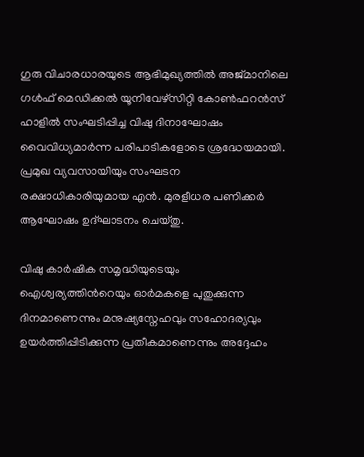ഗുരു വിചാരധാരയുടെ ആഭിമുഖ്യത്തിൽ അജ്‌മാനിലെ ഗൾഫ് മെഡിക്കൽ യൂനിവേഴ്സിറ്റി കോൺഫറൻസ് ഹാളിൽ സംഘടിപ്പിച്ച വിഷു ദിനാഘോഷം വൈവിധ്യമാർന്ന പരിപാടികളോടെ ശ്രദ്ധേയമായി. പ്രമുഖ വ്യവസായിയും സംഘടന രക്ഷാധികാരിയുമായ എൻ. മുരളീധര പണിക്കർ ആഘോഷം ഉദ്ഘാടനം ചെയ്തു.

വിഷു കാർഷിക സമൃദ്ധിയുടെയും ഐശ്വര്യത്തിന്‍റെയും ഓർമകളെ പുതുക്കുന്ന ദിനമാണെന്നും മനുഷ്യസ്നേഹവും സഹോദര്യവും ഉയർത്തിപ്പിടിക്കുന്ന പ്രതീകമാണെന്നും അദ്ദേഹം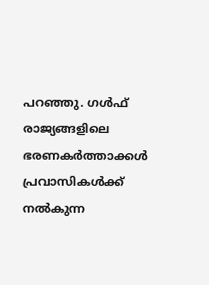പറഞ്ഞു. ഗൾഫ് രാജ്യങ്ങളിലെ ഭരണകർത്താക്കൾ പ്രവാസികൾക്ക് നൽകുന്ന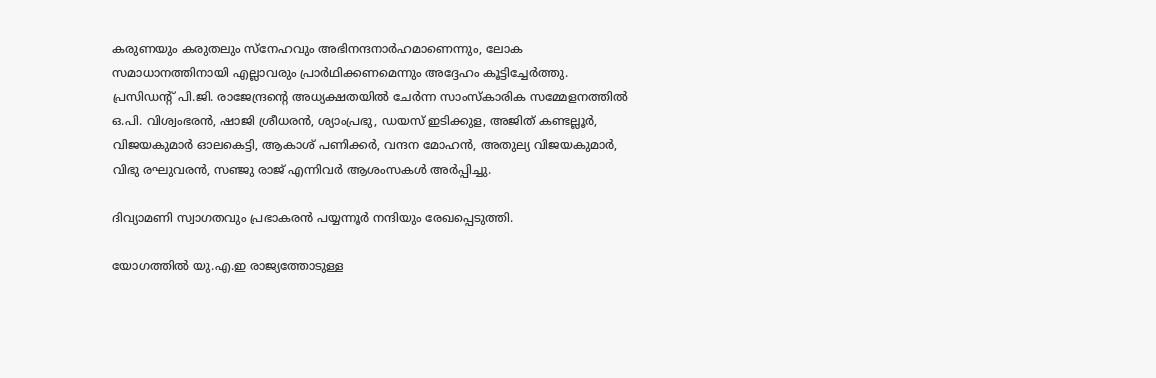കരുണയും കരുതലും സ്നേഹവും അഭിനന്ദനാർഹമാണെന്നും, ലോക സമാധാനത്തിനായി എല്ലാവരും പ്രാർഥിക്കണമെന്നും അദ്ദേഹം കൂട്ടിച്ചേർത്തു. പ്രസിഡന്‍റ് പി.ജി. രാജേന്ദ്രന്‍റെ അധ്യക്ഷതയിൽ ചേർന്ന സാംസ്കാരിക സമ്മേളനത്തിൽ ഒ.പി. വിശ്വംഭരൻ, ഷാജി ശ്രീധരൻ, ശ്യാംപ്രഭു, ഡയസ് ഇടിക്കുള, അജിത് കണ്ടല്ലൂർ, വിജയകുമാർ ഓലകെട്ടി, ആകാശ് പണിക്കർ, വന്ദന മോഹൻ, അതുല്യ വിജയകുമാർ, വിഭു രഘുവരൻ, സഞ്ജു രാജ് എന്നിവർ ആശംസകൾ അർപ്പിച്ചു.

ദിവ്യാമണി സ്വാഗതവും പ്രഭാകരൻ പയ്യന്നൂർ നന്ദിയും രേഖപ്പെടുത്തി.

യോഗത്തിൽ യു.എ.ഇ രാജ്യത്തോടുള്ള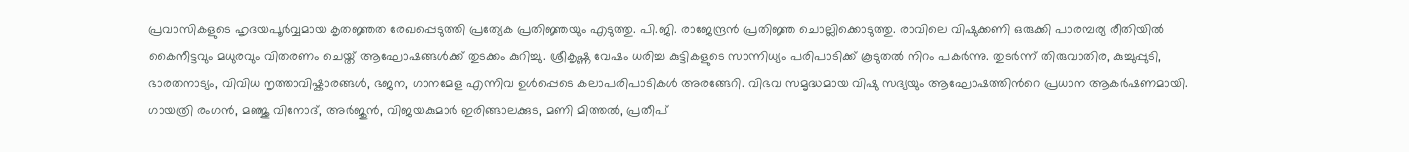പ്രവാസികളുടെ ഹൃദയപൂർവ്വമായ കൃതജ്ഞത രേഖപ്പെടുത്തി പ്രത്യേക പ്രതിജ്ഞയും എടുത്തു. പി.ജി. രാജേന്ദ്രൻ പ്രതിജ്ഞ ചൊല്ലിക്കൊടുത്തു. രാവിലെ വിഷുക്കണി ഒരുക്കി പാരമ്പര്യ രീതിയിൽ കൈനീട്ടവും മധുരവും വിതരണം ചെയ്ത് ആഘോഷങ്ങൾക്ക് തുടക്കം കുറിച്ചു. ശ്രീകൃഷ്ണ വേഷം ധരിച്ച കുട്ടികളുടെ സാന്നിധ്യം പരിപാടിക്ക് കൂടുതൽ നിറം പകർന്നു. തുടർന്ന് തിരുവാതിര, കുച്ചുപ്പുടി, ഭാരതനാട്യം, വിവിധ നൃത്താവിഷ്കാരങ്ങൾ, ഭജന, ഗാനമേള എന്നിവ ഉൾപ്പെടെ കലാപരിപാടികൾ അരങ്ങേറി. വിഭവ സമൃദ്ധമായ വിഷു സദ്യയും ആഘോഷത്തിന്‍റെ പ്രധാന ആകർഷണമായി. ഗായത്രി രംഗൻ, മഞ്ജു വിനോദ്, അർജുൻ, വിജയകുമാർ ഇരിങ്ങാലക്കുട, മണി മിത്തൽ, പ്രതീപ്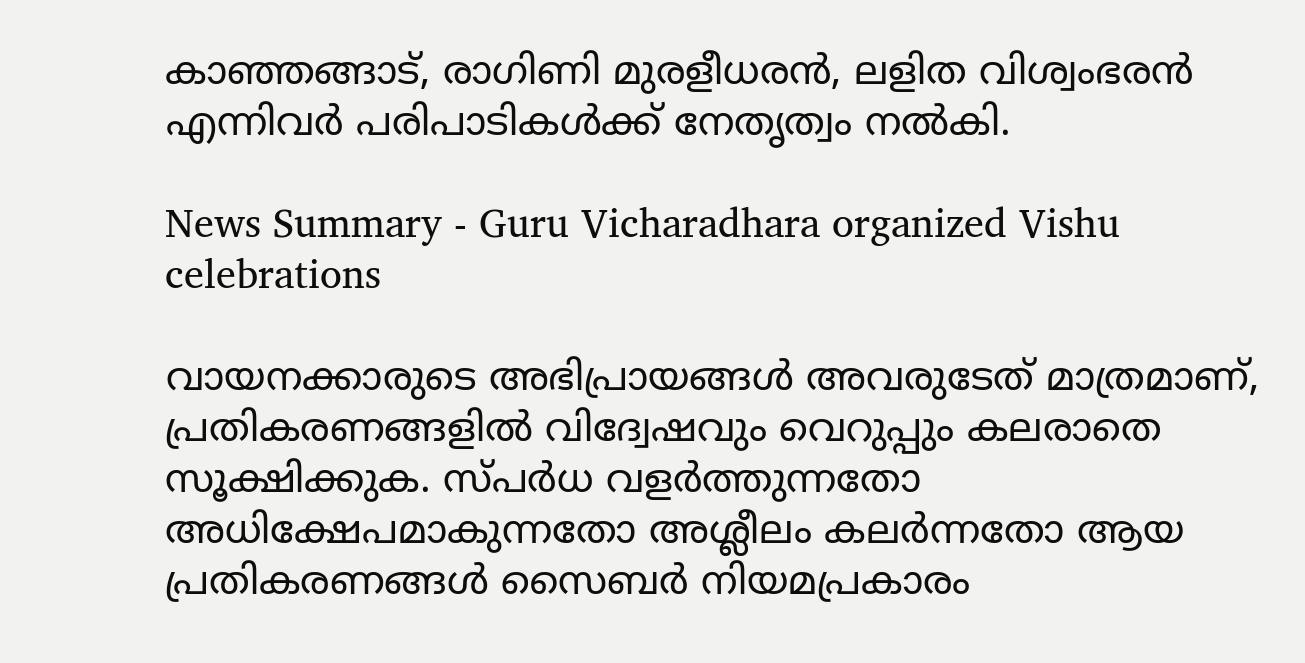കാഞ്ഞങ്ങാട്, രാഗിണി മുരളീധരൻ, ലളിത വിശ്വംഭരൻ എന്നിവർ പരിപാടികൾക്ക് നേതൃത്വം നൽകി.

News Summary - Guru Vicharadhara organized Vishu celebrations

വായനക്കാരുടെ അഭിപ്രായങ്ങള്‍ അവരുടേത് മാത്രമാണ്, പ്രതികരണങ്ങളിൽ വിദ്വേഷവും വെറുപ്പും കലരാതെ സൂക്ഷിക്കുക. സ്പർധ വളർത്തുന്നതോ അധിക്ഷേപമാകുന്നതോ അശ്ലീലം കലർന്നതോ ആയ പ്രതികരണങ്ങൾ സൈബർ നിയമപ്രകാരം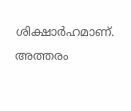ശിക്ഷാർഹമാണ്. അത്തരം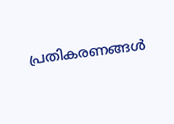പ്രതികരണങ്ങൾ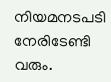നിയമനടപടി നേരിടേണ്ടി വരും.